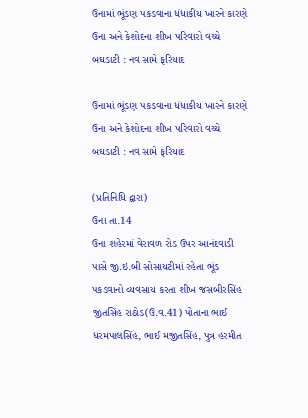ઉનામાં ભૂંડણ પકડવાના ધંધાકીય ખારને કારણે ઉના અને કેશોદના શીખ પરિવારો વચ્ચે બઘડાટી : નવ સામે ફરિયાદ

ઉનામાં ભૂંડણ પકડવાના ધંધાકીય ખારને કારણે ઉના અને કેશોદના શીખ પરિવારો વચ્ચે બઘડાટી : નવ સામે ફરિયાદ

(પ્રતિનિધિ દ્વારા)
ઉના તા.14
ઉના શહેરમાં વેરાવળ રોડ ઉપર આનંદવાડી પાસે જી.ઇ.બી સોસાયટીમાં રહેતા ભૂંડ પકડવાનો વ્યવસાય કરતા શીખ જસબીરસિંહ જીતસિંહ રાઠોડ(ઉ.વ.41) પોતાના ભાઈ ધરમપાલસિંહ, ભાઈ મજીતસિંહ, પુત્ર હરમીત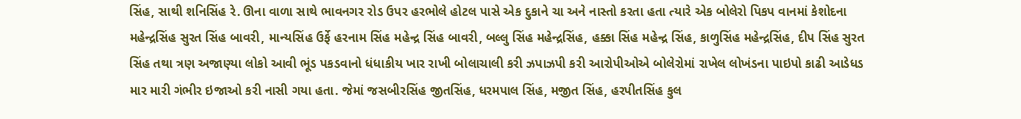સિંહ, સાથી શનિસિંહ રે. ઊના વાળા સાથે ભાવનગર રોડ ઉપર હરભોલે હોટલ પાસે એક દુકાને ચા અને નાસ્તો કરતા હતા ત્યારે એક બોલેરો પિકપ વાનમાં કેશોદના મહેન્દ્રસિંહ સુરત સિંહ બાવરી, માન્યસિંહ ઉર્ફે હરનામ સિંહ મહેન્દ્ર સિંહ બાવરી, બલ્લુ સિંહ મહેન્દ્રસિંહ, હક્કા સિંહ મહેન્દ્ર સિંહ, કાળુસિંહ મહેન્દ્રસિંહ, દીપ સિંહ સુરત સિંહ તથા ત્રણ અજાણ્યા લોકો આવી ભૂંડ પકડવાનો ધંધાકીય ખાર રાખી બોલાચાલી કરી ઝપાઝપી કરી આરોપીઓએ બોલેરોમાં રાખેલ લોખંડના પાઇપો કાઢી આડેધડ માર મારી ગંભીર ઇજાઓ કરી નાસી ગયા હતા. જેમાં જસબીરસિંહ જીતસિંહ, ધરમપાલ સિંહ, મજીત સિંહ, હરપીતસિંહ કુલ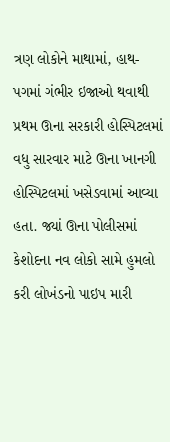ત્રણ લોકોને માથામાં, હાથ-પગમાં ગંભીર ઇજાઓ થવાથી પ્રથમ ઊના સરકારી હોસ્પિટલમાં વધુ સારવાર માટે ઊના ખાનગી હોસ્પિટલમાં ખસેડવામાં આવ્યા હતા. જ્યાં ઊના પોલીસમાં કેશોદના નવ લોકો સામે હુમલો કરી લોખંડનો પાઇપ મારી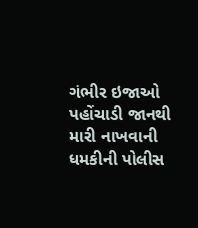ગંભીર ઇજાઓ પહોંચાડી જાનથી મારી નાખવાની ધમકીની પોલીસ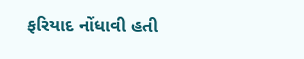ફરિયાદ નોંધાવી હતી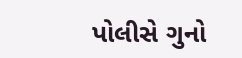પોલીસે ગુનો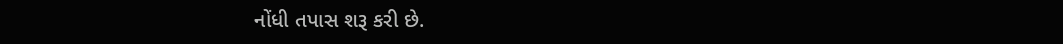નોંધી તપાસ શરૂ કરી છે.